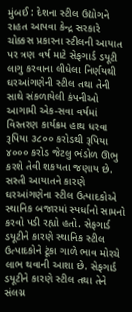મુંબઈ : દેશના સ્ટીલ ઉદ્યોગને રાહત આપવા કેન્દ્ર સરકારે ચોક્કસ પ્રકારના સ્ટીલની આયાત પર ત્રણ વર્ષ માટે સેફગાર્ડ ડયૂટી લાગુ કરવાના લીધેલા નિર્ણયથી ઘરઆંગણેની સ્ટીલ તથા તેની સાથે સંકળાયેલી કંપનીઓ આગામી એક-સવા વર્ષમાં વિસ્તરણ કાર્યક્રમ હાથ ધરવા રૂપિયા ૩૮૦૦ કરોડથી રૂપિયા ૪૦૦૦ કરોડ જેટલુ ભંડોળ ઊભુ કરશે તેવી શકયતા જણાય છે.
સસ્તી આયાતને કારણે ઘરઆંગણેના સ્ટીલ ઉત્પાદકોએ સ્થાનિક બજારમાં સ્પર્ધાનો સામનો કરવો પડી રહ્યો હતો. સેફગાર્ડ ડયૂટીને કારણે સ્થાનિક સ્ટીલ ઉત્પાદકોને ટૂંકા ગાળે ભાવ મોરચે લાભ થવાની આશા છે. સેફગાર્ડ ડયૂટીને કારણે સ્ટીલ તથા તેને સંલગ્ન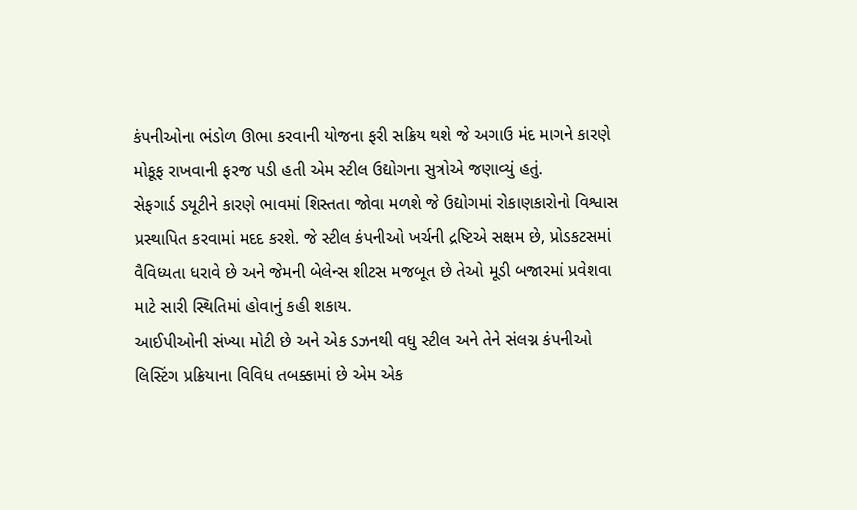કંપનીઓના ભંડોળ ઊભા કરવાની યોજના ફરી સક્રિય થશે જે અગાઉ મંદ માગને કારણે મોકૂફ રાખવાની ફરજ પડી હતી એમ સ્ટીલ ઉદ્યોગના સુત્રોએ જણાવ્યું હતું.
સેફગાર્ડ ડયૂટીને કારણે ભાવમાં શિસ્તતા જોવા મળશે જે ઉદ્યોગમાં રોકાણકારોનો વિશ્વાસ પ્રસ્થાપિત કરવામાં મદદ કરશે. જે સ્ટીલ કંપનીઓ ખર્ચની દ્રષ્ટિએ સક્ષમ છે, પ્રોડકટસમાં વૈવિધ્યતા ધરાવે છે અને જેમની બેલેન્સ શીટસ મજબૂત છે તેઓ મૂડી બજારમાં પ્રવેશવા માટે સારી સ્થિતિમાં હોવાનું કહી શકાય.
આઈપીઓની સંખ્યા મોટી છે અને એક ડઝનથી વધુ સ્ટીલ અને તેને સંલગ્ન કંપનીઓ લિસ્ટિંગ પ્રક્રિયાના વિવિધ તબક્કામાં છે એમ એક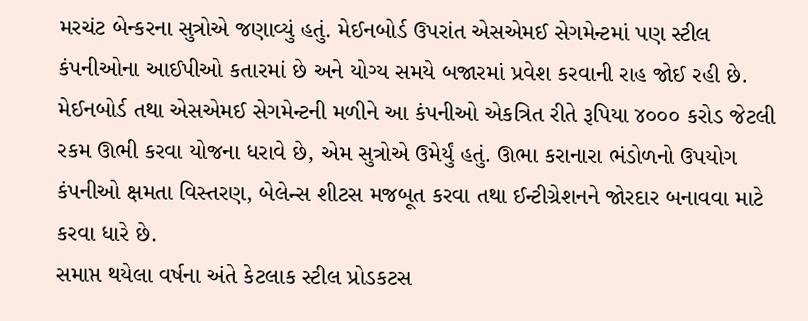મરચંટ બેન્કરના સુત્રોએ જણાવ્યું હતું. મેઈનબોર્ડ ઉપરાંત એસએમઈ સેગમેન્ટમાં પણ સ્ટીલ કંપનીઓના આઈપીઓ કતારમાં છે અને યોગ્ય સમયે બજારમાં પ્રવેશ કરવાની રાહ જોઈ રહી છે.
મેઈનબોર્ડ તથા એસએમઈ સેગમેન્ટની મળીને આ કંપનીઓ એકત્રિત રીતે રૂપિયા ૪૦૦૦ કરોડ જેટલી રકમ ઊભી કરવા યોજના ધરાવે છે, એમ સુત્રોએ ઉમેર્યું હતું. ઊભા કરાનારા ભંડોળનો ઉપયોગ કંપનીઓ ક્ષમતા વિસ્તરણ, બેલેન્સ શીટસ મજબૂત કરવા તથા ઈન્ટીગ્રેશનને જોરદાર બનાવવા માટે કરવા ધારે છે.
સમાપ્ત થયેલા વર્ષના અંતે કેટલાક સ્ટીલ પ્રોડકટસ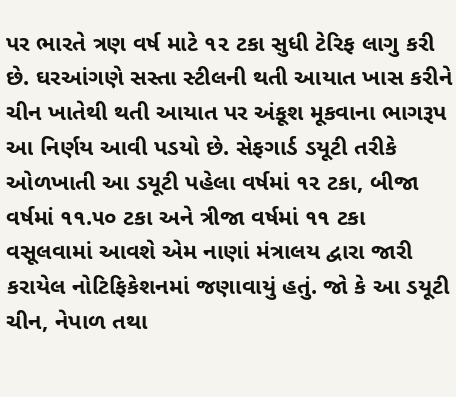પર ભારતે ત્રણ વર્ષ માટે ૧૨ ટકા સુધી ટેરિફ લાગુ કરી છે. ઘરઆંગણે સસ્તા સ્ટીલની થતી આયાત ખાસ કરીને ચીન ખાતેથી થતી આયાત પર અંકૂશ મૂકવાના ભાગરૂપ આ નિર્ણય આવી પડયો છે. સેફગાર્ડ ડયૂટી તરીકે ઓળખાતી આ ડયૂટી પહેલા વર્ષમાં ૧૨ ટકા, બીજા વર્ષમાં ૧૧.૫૦ ટકા અને ત્રીજા વર્ષમાં ૧૧ ટકા વસૂલવામાં આવશે એમ નાણાં મંત્રાલય દ્વારા જારી કરાયેલ નોટિફિકેશનમાં જણાવાયું હતું. જો કે આ ડયૂટી ચીન, નેપાળ તથા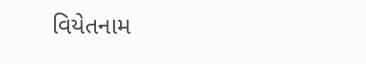વિયેતનામ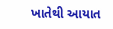ખાતેથી આયાત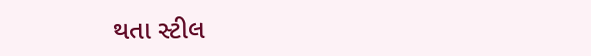થતા સ્ટીલ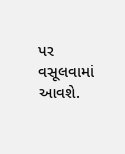પર વસૂલવામાં આવશે.